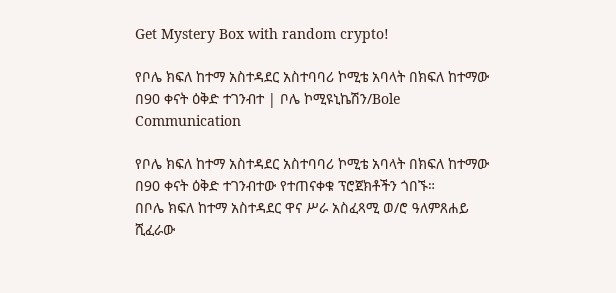Get Mystery Box with random crypto!

የቦሌ ክፍለ ከተማ አስተዳደር አስተባባሪ ኮሚቴ አባላት በክፍለ ከተማው በ90 ቀናት ዕቅድ ተገንብተ | ቦሌ ኮሚዩኒኬሽን/Bole Communication

የቦሌ ክፍለ ከተማ አስተዳደር አስተባባሪ ኮሚቴ አባላት በክፍለ ከተማው በ90 ቀናት ዕቅድ ተገንብተው የተጠናቀቁ ፕሮጀክቶችን ጎበኙ።
በቦሌ ክፍለ ከተማ አስተዳደር ዋና ሥራ አስፈጻሚ ወ/ሮ ዓለምጸሐይ ሺፈራው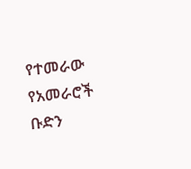የተመራው የአመራሮች ቡድን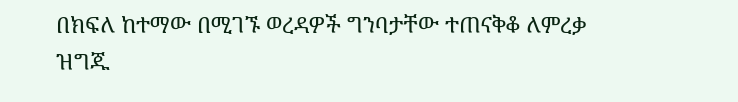በክፍለ ከተማው በሚገኙ ወረዳዎች ግንባታቸው ተጠናቅቆ ለምረቃ ዝግጁ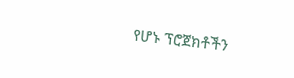የሆኑ ፕሮጀክቶችን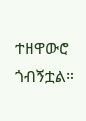ተዘዋውሮ ጎብኝቷል።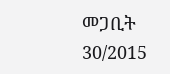መጋቢት 30/2015